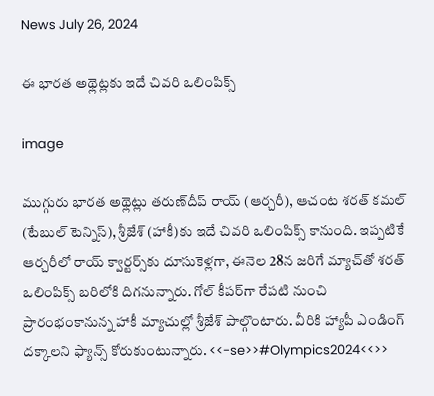News July 26, 2024

ఈ భారత అథ్లెట్లకు ఇదే చివరి ఒలింపిక్స్

image

ముగ్గురు భారత అథ్లెట్లు తరుణ్‌దీప్ రాయ్ (ఆర్చరీ), ఆచంట శరత్ కమల్ (టేబుల్ టెన్నిస్), శ్రీజేశ్ (హాకీ)కు ఇదే చివరి ఒలింపిక్స్ కానుంది. ఇప్పటికే ఆర్చరీలో రాయ్ క్వార్టర్స్‌కు దూసుకెళ్లగా, ఈనెల 28న జరిగే మ్యాచ్‌తో శరత్ ఒలింపిక్స్ బరిలోకి దిగనున్నారు. గోల్ కీపర్‌గా రేపటి నుంచి ప్రారంభంకానున్న హాకీ మ్యాచుల్లో శ్రీజేశ్ పాల్గొంటారు. వీరికి హ్యాపీ ఎండింగ్ దక్కాలని ఫ్యాన్స్ కోరుకుంటున్నారు. <<-se>>#Olympics2024<<>>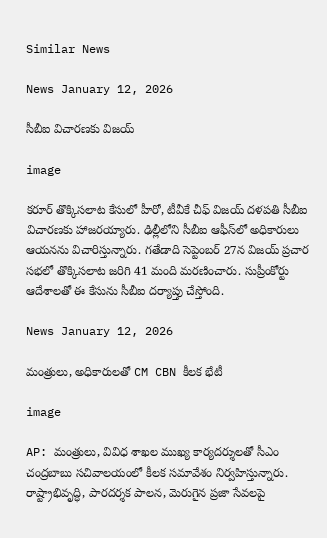Similar News

News January 12, 2026

సీబీఐ విచారణకు విజయ్

image

కరూర్ తొక్కిసలాట కేసులో హీరో, టీవీకే చీఫ్ విజయ్ దళపతి సీబీఐ విచారణకు హాజరయ్యారు. ఢిల్లీలోని సీబీఐ ఆఫీస్‌లో అధికారులు ఆయనను విచారిస్తున్నారు. గతేడాది సెప్టెంబర్ 27న విజయ్ ప్రచార సభలో తొక్కిసలాట జరిగి 41 మంది మరణించారు. సుప్రీంకోర్టు ఆదేశాలతో ఈ కేసును సీబీఐ దర్యాప్తు చేస్తోంది.

News January 12, 2026

మంత్రులు, అధికారులతో CM CBN కీలక భేటీ

image

AP: మంత్రులు, వివిధ శాఖల ముఖ్య కార్యదర్శులతో సీఎం చంద్రబాబు సచివాలయంలో కీలక సమావేశం నిర్వహిస్తున్నారు. రాష్ట్రాభివృద్ధి, పారదర్శక పాలన, మెరుగైన ప్రజా సేవలపై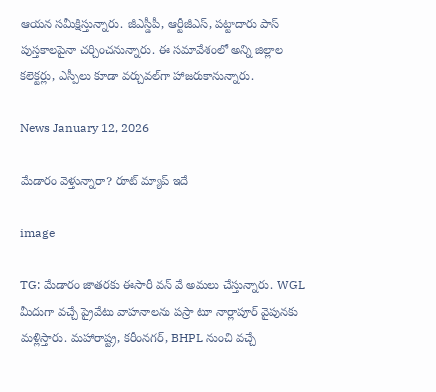ఆయన సమీక్షిస్తున్నారు. జీఎస్డీపీ, ఆర్టీజీఎస్, పట్టాదారు పాస్ పుస్తకాలపైనా చర్చించనున్నారు. ఈ సమావేశంలో అన్ని జిల్లాల కలెక్టర్లు, ఎస్పీలు కూడా వర్చువల్‌గా హాజరుకానున్నారు.

News January 12, 2026

మేడారం వెళ్తున్నారా? రూట్ మ్యాప్ ఇదే

image

TG: మేడారం జాతరకు ఈసారీ వన్ వే అమలు చేస్తున్నారు. WGL మీదుగా వచ్చే ప్రైవేటు వాహనాలను పస్రా టూ నార్లాపూర్ వైపునకు మళ్లిస్తారు. మహారాష్ట్ర, కరీంనగర్, BHPL నుంచి వచ్చే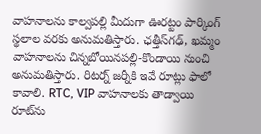వాహనాలను కాల్వపల్లి మీదుగా ఊరట్టం పార్కింగ్ స్థలాల వరకు అనుమతిస్తారు. ఛత్తీస్‌గఢ్, ఖమ్మం వాహనాలను చిన్నబోయినపల్లి-కొండాయి నుంచి అనుమతిస్తారు. రిటర్న్ జర్నీకి ఇవే రూట్లు ఫాలో కావాలి. RTC, VIP వాహనాలకు తాడ్వాయి రూట్‌ను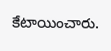కేటాయించారు.